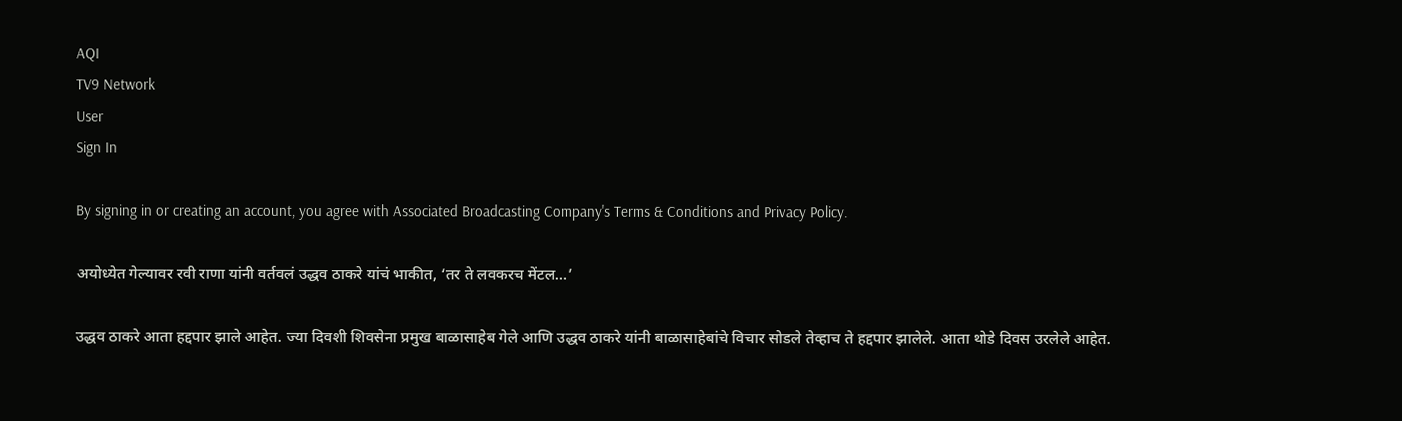AQI
TV9 Network
User
Sign In

By signing in or creating an account, you agree with Associated Broadcasting Company's Terms & Conditions and Privacy Policy.

अयोध्येत गेल्यावर रवी राणा यांनी वर्तवलं उद्धव ठाकरे यांचं भाकीत, ‘तर ते लवकरच मेंटल…’

उद्धव ठाकरे आता हद्दपार झाले आहेत. ज्या दिवशी शिवसेना प्रमुख बाळासाहेब गेले आणि उद्धव ठाकरे यांनी बाळासाहेबांचे विचार सोडले तेव्हाच ते हद्दपार झालेले. आता थोडे दिवस उरलेले आहेत.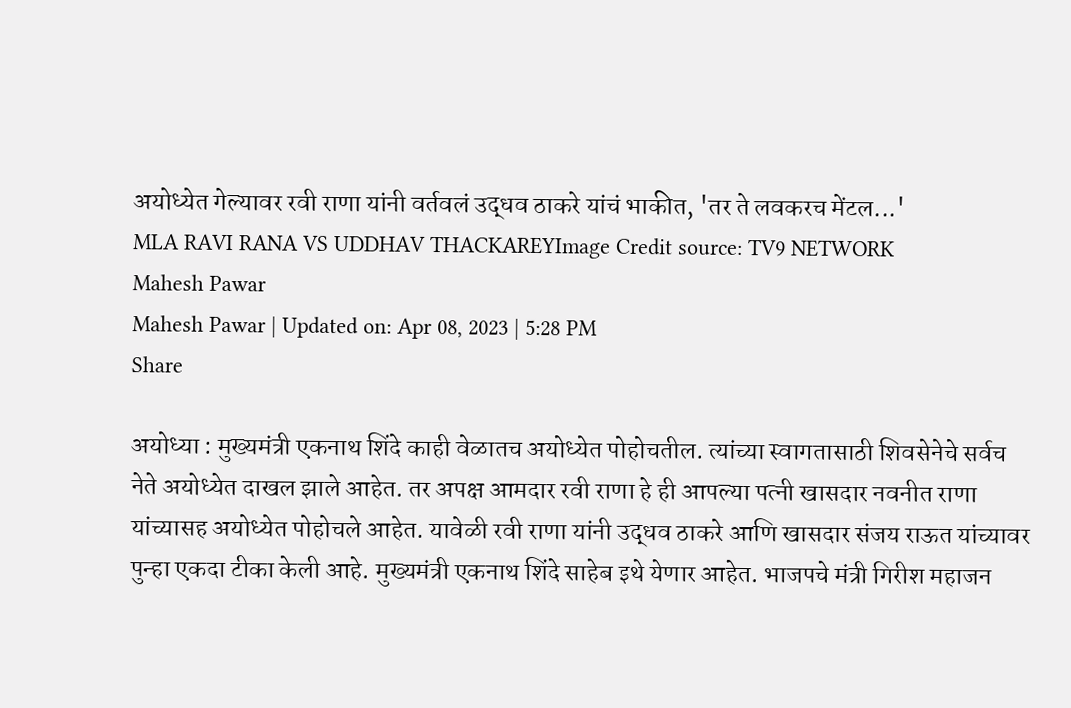अयोध्येत गेल्यावर रवी राणा यांनी वर्तवलं उद्धव ठाकरे यांचं भाकीत, 'तर ते लवकरच मेंटल...'
MLA RAVI RANA VS UDDHAV THACKAREYImage Credit source: TV9 NETWORK
Mahesh Pawar
Mahesh Pawar | Updated on: Apr 08, 2023 | 5:28 PM
Share

अयोध्या : मुख्यमंत्री एकनाथ शिंदे काही वेळातच अयोध्येत पोहोचतील. त्यांच्या स्वागतासाठी शिवसेनेचे सर्वच नेते अयोध्येत दाखल झाले आहेत. तर अपक्ष आमदार रवी राणा हे ही आपल्या पत्नी खासदार नवनीत राणा यांच्यासह अयोध्येत पोहोचले आहेत. यावेळी रवी राणा यांनी उद्धव ठाकरे आणि खासदार संजय राऊत यांच्यावर पुन्हा एकदा टीका केली आहे. मुख्यमंत्री एकनाथ शिंदे साहेब इथे येणार आहेत. भाजपचे मंत्री गिरीश महाजन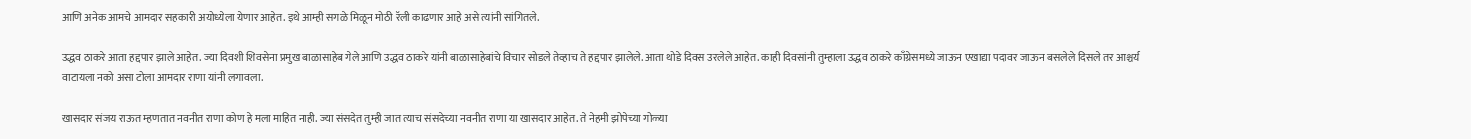आणि अनेक आमचे आमदार सहकारी अयोध्येला येणार आहेत. इथे आम्ही सगळे मिळून मोठी रॅली काढणार आहे असे त्यांनी सांगितले.

उद्धव ठाकरे आता हद्दपार झाले आहेत. ज्या दिवशी शिवसेना प्रमुख बाळासाहेब गेले आणि उद्धव ठाकरे यांनी बाळासाहेबांचे विचार सोडले तेव्हाच ते हद्दपार झालेले. आता थोडे दिवस उरलेले आहेत. काही दिवसांनी तुम्हाला उद्धव ठाकरे काँग्रेसमध्ये जाऊन एखाद्या पदावर जाऊन बसलेले दिसले तर आश्चर्य वाटायला नको असा टोला आमदार राणा यांनी लगावला.

खासदार संजय राऊत म्हणतात नवनीत राणा कोण हे मला माहित नाही. ज्या संसदेत तुम्ही जात त्याच संसदेच्या नवनीत राणा या खासदार आहेत. ते नेहमी झोपेच्या गोळ्या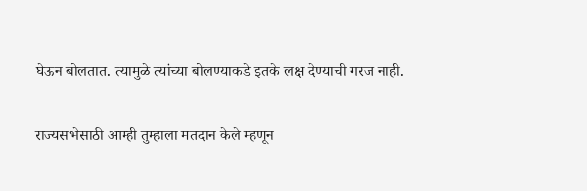घेऊन बोलतात. त्यामुळे त्यांच्या बोलण्याकडे इतके लक्ष देण्याची गरज नाही.

राज्यसभेसाठी आम्ही तुम्हाला मतदान केले म्हणून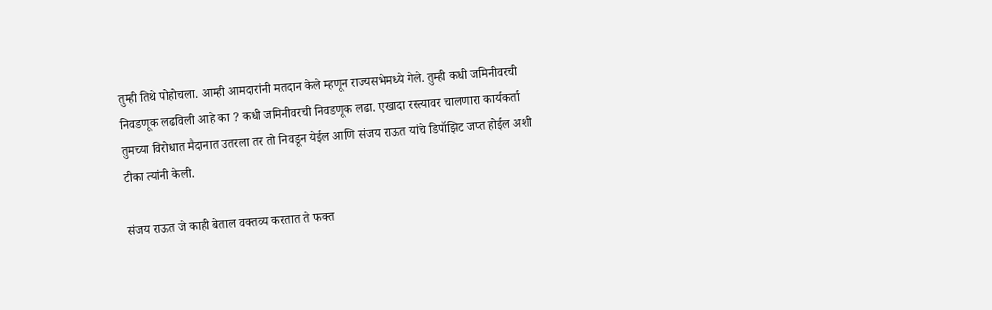तुम्ही तिथे पोहोचला. आम्ही आमदारांनी मतदान केले म्हणून राज्यसभेमध्ये गेले. तुम्ही कधी जमिनीवरची निवडणूक लढविली आहे का ? कधी जमिनीवरची निवडणूक लढा. एखादा रस्त्यावर चालणारा कार्यकर्ता तुमच्या विरोधात मैदानात उतरला तर तो निवडून येईल आणि संजय राऊत यांचे डिपॉझिट जप्त होईल अशी टीका त्यांनी केली.

संजय राऊत जे काही बेताल वक्तव्य करतात ते फक्त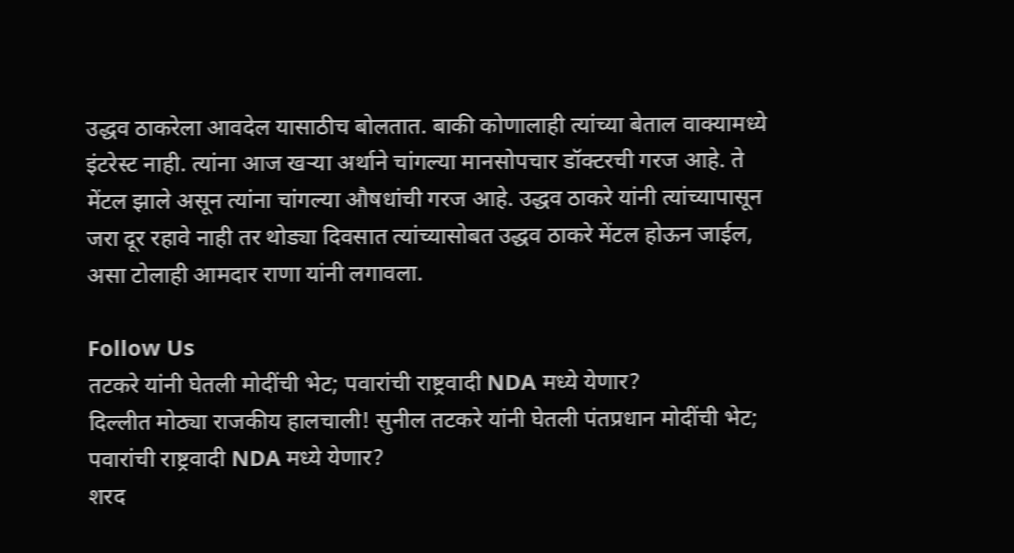उद्धव ठाकरेला आवदेल यासाठीच बोलतात. बाकी कोणालाही त्यांच्या बेताल वाक्यामध्ये इंटरेस्ट नाही. त्यांना आज खऱ्या अर्थाने चांगल्या मानसोपचार डॉक्टरची गरज आहे. ते मेंटल झाले असून त्यांना चांगल्या औषधांची गरज आहे. उद्धव ठाकरे यांनी त्यांच्यापासून जरा दूर रहावे नाही तर थोड्या दिवसात त्यांच्यासोबत उद्धव ठाकरे मेंटल होऊन जाईल, असा टोलाही आमदार राणा यांनी लगावला.

Follow Us
तटकरे यांनी घेतली मोदींची भेट; पवारांची राष्ट्रवादी NDA मध्ये येणार?
दिल्लीत मोठ्या राजकीय हालचाली! सुनील तटकरे यांनी घेतली पंतप्रधान मोदींची भेट; पवारांची राष्ट्रवादी NDA मध्ये येणार?
शरद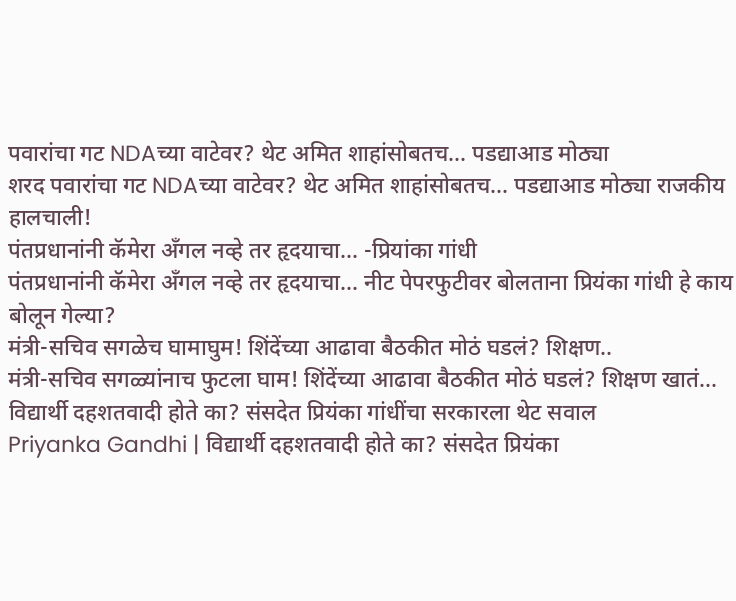पवारांचा गट NDAच्या वाटेवर? थेट अमित शाहांसोबतच... पडद्याआड मोठ्या
शरद पवारांचा गट NDAच्या वाटेवर? थेट अमित शाहांसोबतच... पडद्याआड मोठ्या राजकीय हालचाली!
पंतप्रधानांनी कॅमेरा अँगल नव्हे तर हृदयाचा... -प्रियांका गांधी
पंतप्रधानांनी कॅमेरा अँगल नव्हे तर हृदयाचा... नीट पेपरफुटीवर बोलताना प्रियंका गांधी हे काय बोलून गेल्या?
मंत्री-सचिव सगळेच घामाघुम! शिंदेंच्या आढावा बैठकीत मोठं घडलं? शिक्षण..
मंत्री-सचिव सगळ्यांनाच फुटला घाम! शिंदेंच्या आढावा बैठकीत मोठं घडलं? शिक्षण खातं...
विद्यार्थी दहशतवादी होते का? संसदेत प्रियंका गांधींचा सरकारला थेट सवाल
Priyanka Gandhi | विद्यार्थी दहशतवादी होते का? संसदेत प्रियंका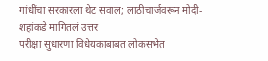गांधींचा सरकारला थेट सवाल; लाठीचार्जवरून मोदी-शहांकडे मागितलं उत्तर
परीक्षा सुधारणा विधेयकाबाबत लोकसभेत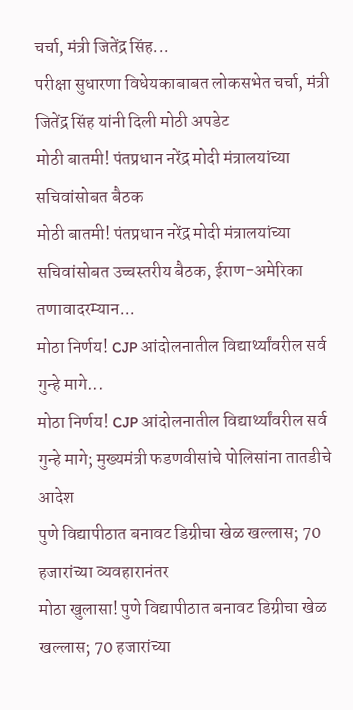चर्चा, मंत्री जितेंद्र सिंह...
परीक्षा सुधारणा विधेयकाबाबत लोकसभेत चर्चा, मंत्री जितेंद्र सिंह यांनी दिली मोठी अपडेट
मोठी बातमी! पंतप्रधान नरेंद्र मोदी मंत्रालयांच्या सचिवांसोबत बैठक
मोठी बातमी! पंतप्रधान नरेंद्र मोदी मंत्रालयांच्या सचिवांसोबत उच्चस्तरीय बैठक, ईराण-अमेरिका तणावादरम्यान...
मोठा निर्णय! CJP आंदोलनातील विद्यार्थ्यांवरील सर्व गुन्हे मागे...
मोठा निर्णय! CJP आंदोलनातील विद्यार्थ्यांवरील सर्व गुन्हे मागे; मुख्यमंत्री फडणवीसांचे पोलिसांना तातडीचे आदेश
पुणे विद्यापीठात बनावट डिग्रीचा खेळ खल्लास; 70 हजारांच्या व्यवहारानंतर
मोठा खुलासा! पुणे विद्यापीठात बनावट डिग्रीचा खेळ खल्लास; 70 हजारांच्या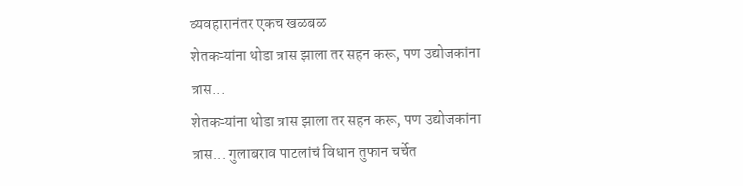व्यवहारानंतर एकच खळबळ
शेतकऱ्यांना थोडा त्रास झाला तर सहन करू, पण उद्योजकांना त्रास...
शेतकऱ्यांना थोडा त्रास झाला तर सहन करू, पण उद्योजकांना त्रास... गुलाबराव पाटलांचं विधान तुफान चर्चेत